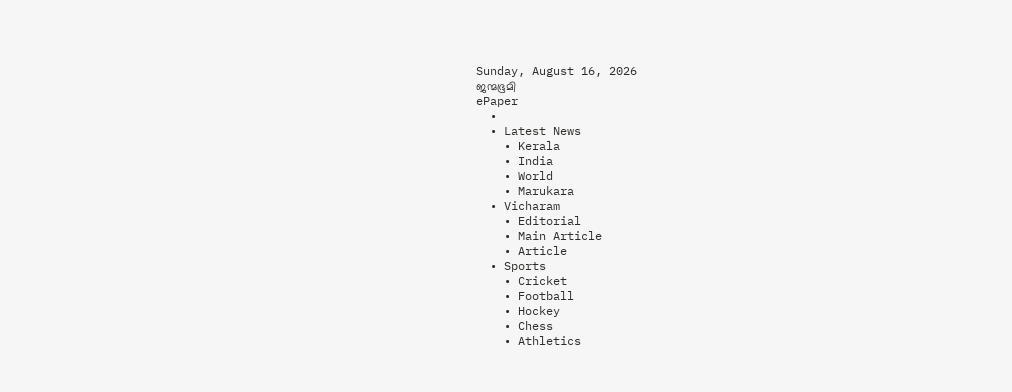Sunday, August 16, 2026
ജന്മഭൂമി
ePaper
  •
  • Latest News
    • Kerala
    • India
    • World
    • Marukara
  • Vicharam
    • Editorial
    • Main Article
    • Article
  • Sports
    • Cricket
    • Football
    • Hockey
    • Chess
    • Athletics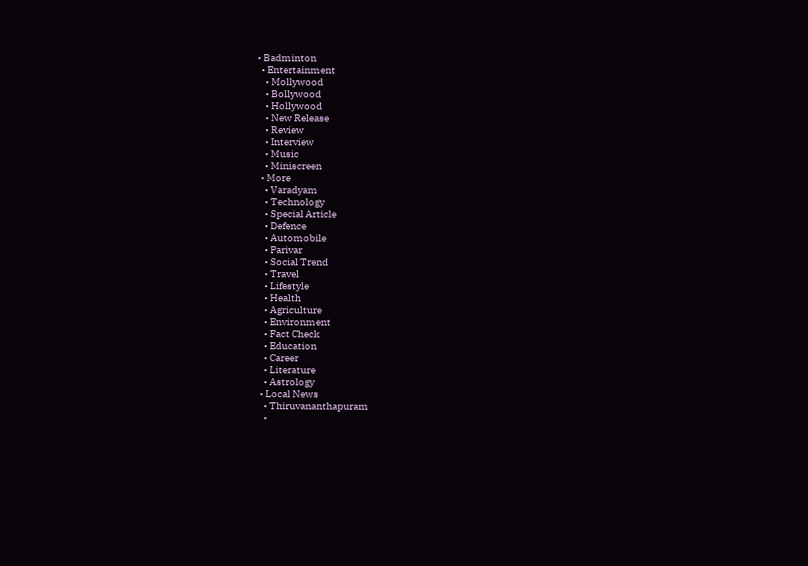• Badminton
  • Entertainment
    • Mollywood
    • Bollywood
    • Hollywood
    • New Release
    • Review
    • Interview
    • Music
    • Miniscreen
  • More
    • Varadyam
    • Technology
    • Special Article
    • Defence
    • Automobile
    • Parivar
    • Social Trend
    • Travel
    • Lifestyle
    • Health
    • Agriculture
    • Environment
    • Fact Check
    • Education
    • Career
    • Literature
    • Astrology
  • Local News
    • Thiruvananthapuram
    •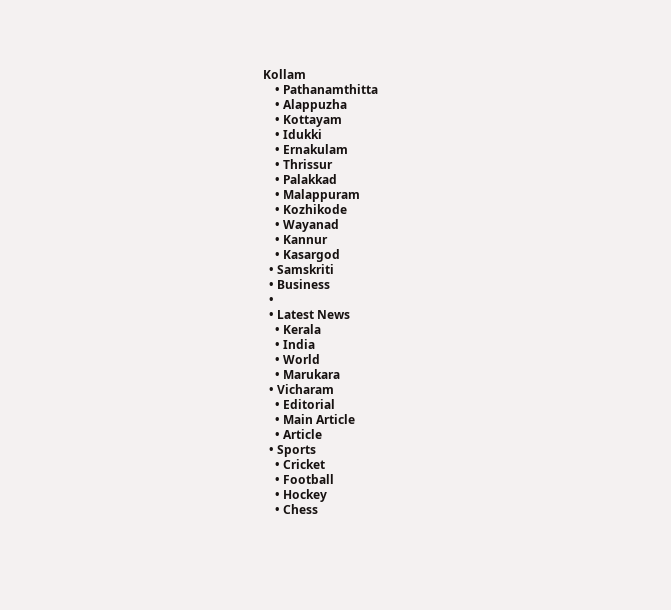Kollam
    • Pathanamthitta
    • Alappuzha
    • Kottayam
    • Idukki
    • Ernakulam
    • Thrissur
    • Palakkad
    • Malappuram
    • Kozhikode
    • Wayanad
    • Kannur
    • Kasargod
  • Samskriti
  • Business
  •
  • Latest News
    • Kerala
    • India
    • World
    • Marukara
  • Vicharam
    • Editorial
    • Main Article
    • Article
  • Sports
    • Cricket
    • Football
    • Hockey
    • Chess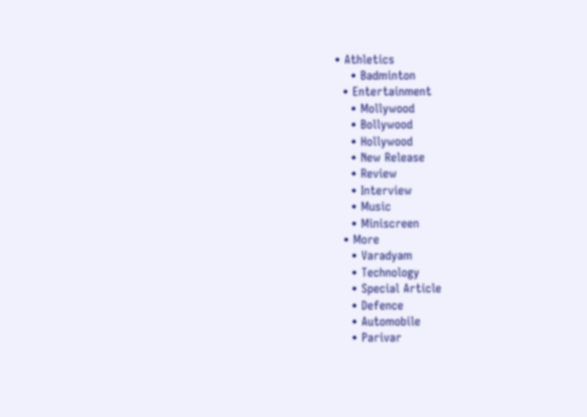• Athletics
    • Badminton
  • Entertainment
    • Mollywood
    • Bollywood
    • Hollywood
    • New Release
    • Review
    • Interview
    • Music
    • Miniscreen
  • More
    • Varadyam
    • Technology
    • Special Article
    • Defence
    • Automobile
    • Parivar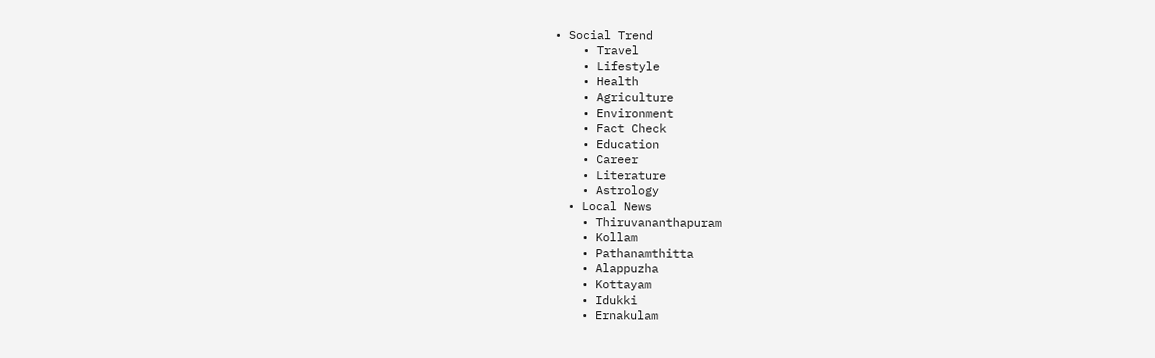• Social Trend
    • Travel
    • Lifestyle
    • Health
    • Agriculture
    • Environment
    • Fact Check
    • Education
    • Career
    • Literature
    • Astrology
  • Local News
    • Thiruvananthapuram
    • Kollam
    • Pathanamthitta
    • Alappuzha
    • Kottayam
    • Idukki
    • Ernakulam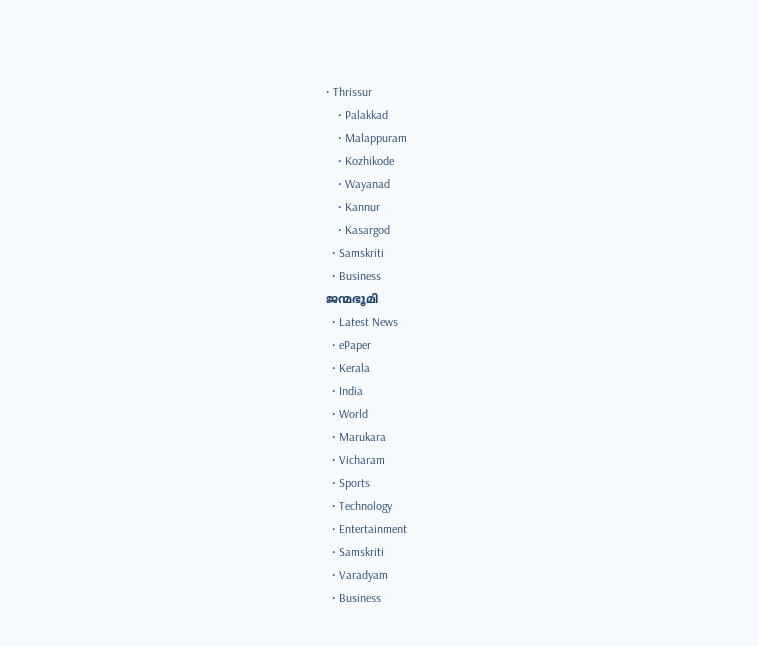• Thrissur
    • Palakkad
    • Malappuram
    • Kozhikode
    • Wayanad
    • Kannur
    • Kasargod
  • Samskriti
  • Business
ജന്മഭൂമി
  • Latest News
  • ePaper
  • Kerala
  • India
  • World
  • Marukara
  • Vicharam
  • Sports
  • Technology
  • Entertainment
  • Samskriti
  • Varadyam
  • Business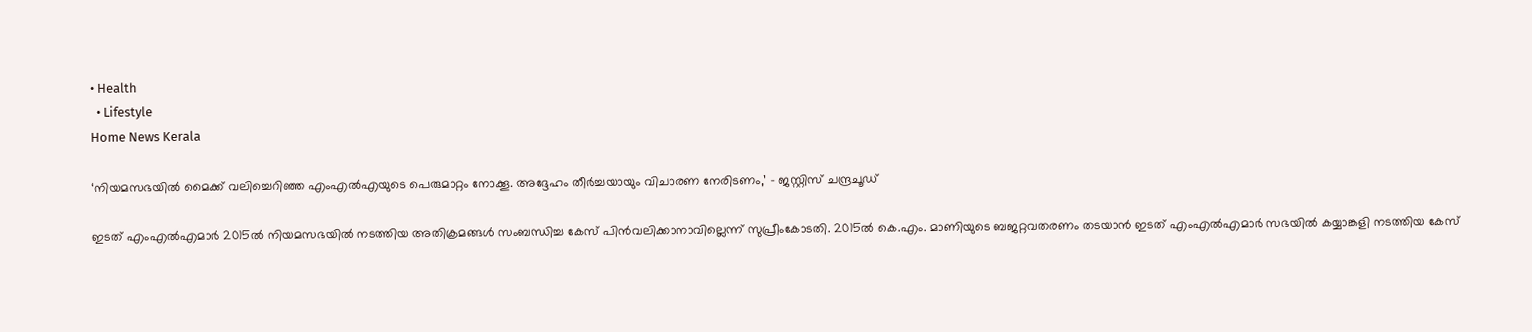• Health
  • Lifestyle
Home News Kerala

‘നിയമസഭയില്‍ മൈക്ക് വലിച്ചെറിഞ്ഞ എംഎല്‍എയുടെ പെരുമാറ്റം നോക്കൂ. അദ്ദേഹം തീര്‍ച്ചയായും വിചാരണ നേരിടണം,’ – ജസ്റ്റിസ് ചന്ദ്രചൂഡ്

ഇടത് എംഎല്‍എമാര്‍ 2015ല്‍ നിയമസഭയില്‍ നടത്തിയ അതിക്രമങ്ങള്‍ സംബന്ധിച്ച കേസ് പിന്‍വലിക്കാനാവില്ലെന്ന് സുപ്രീംകോടതി. 2015ല്‍ കെ.എം. മാണിയുടെ ബജറ്റവതരണം തടയാന്‍ ഇടത് എംഎല്‍എമാര്‍ സഭയില്‍ കയ്യാങ്കളി നടത്തിയ കേസ്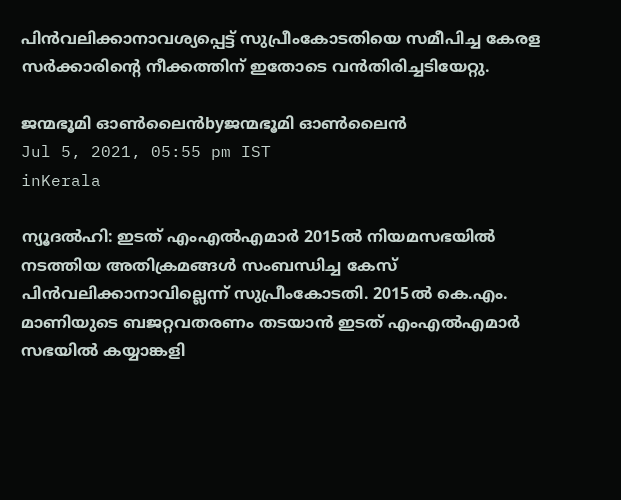പിന്‍വലിക്കാനാവശ്യപ്പെട്ട് സുപ്രീംകോടതിയെ സമീപിച്ച കേരള സര്‍ക്കാരിന്റെ നീക്കത്തിന് ഇതോടെ വന്‍തിരിച്ചടിയേറ്റു.

ജന്മഭൂമി ഓണ്‍ലൈന്‍byജന്മഭൂമി ഓണ്‍ലൈന്‍
Jul 5, 2021, 05:55 pm IST
inKerala

ന്യൂദല്‍ഹി: ഇടത് എംഎല്‍എമാര്‍ 2015ല്‍ നിയമസഭയില്‍ നടത്തിയ അതിക്രമങ്ങള്‍ സംബന്ധിച്ച കേസ് പിന്‍വലിക്കാനാവില്ലെന്ന് സുപ്രീംകോടതി. 2015ല്‍ കെ.എം. മാണിയുടെ ബജറ്റവതരണം തടയാന്‍ ഇടത് എംഎല്‍എമാര്‍ സഭയില്‍ കയ്യാങ്കളി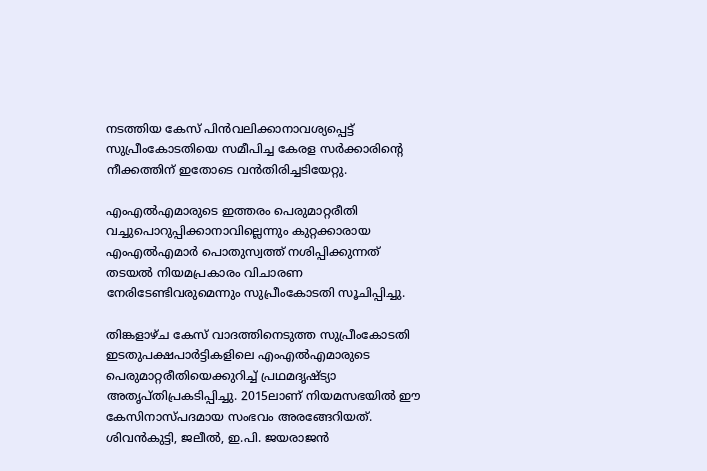നടത്തിയ കേസ് പിന്‍വലിക്കാനാവശ്യപ്പെട്ട് സുപ്രീംകോടതിയെ സമീപിച്ച കേരള സര്‍ക്കാരിന്റെ നീക്കത്തിന് ഇതോടെ വന്‍തിരിച്ചടിയേറ്റു.

എംഎല്‍എമാരുടെ ഇത്തരം പെരുമാറ്റരീതി വച്ചുപൊറുപ്പിക്കാനാവില്ലെന്നും കുറ്റക്കാരായ എംഎല്‍എമാര്‍ പൊതുസ്വത്ത് നശിപ്പിക്കുന്നത് തടയല്‍ നിയമപ്രകാരം വിചാരണ നേരിടേണ്ടിവരുമെന്നും സുപ്രീംകോടതി സൂചിപ്പിച്ചു.

തിങ്കളാഴ്ച കേസ് വാദത്തിനെടുത്ത സുപ്രീംകോടതി ഇടതുപക്ഷപാര്‍ട്ടികളിലെ എംഎല്‍എമാരുടെ പെരുമാറ്റരീതിയെക്കുറിച്ച് പ്രഥമദൃഷ്ട്യാ അതൃപ്തിപ്രകടിപ്പിച്ചു. 2015ലാണ് നിയമസഭയില്‍ ഈ കേസിനാസ്പദമായ സംഭവം അരങ്ങേറിയത്. ശിവന്‍കുട്ടി, ജലീല്‍, ഇ.പി. ജയരാജന്‍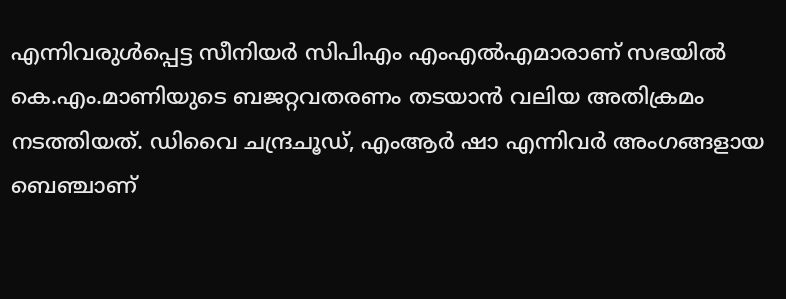എന്നിവരുള്‍പ്പെട്ട സീനിയര്‍ സിപിഎം എംഎല്‍എമാരാണ് സഭയില്‍ കെ.എം.മാണിയുടെ ബജറ്റവതരണം തടയാന്‍ വലിയ അതിക്രമം നടത്തിയത്. ഡിവൈ ചന്ദ്രചൂഡ്, എംആര്‍ ഷാ എന്നിവര്‍ അംഗങ്ങളായ ബെഞ്ചാണ്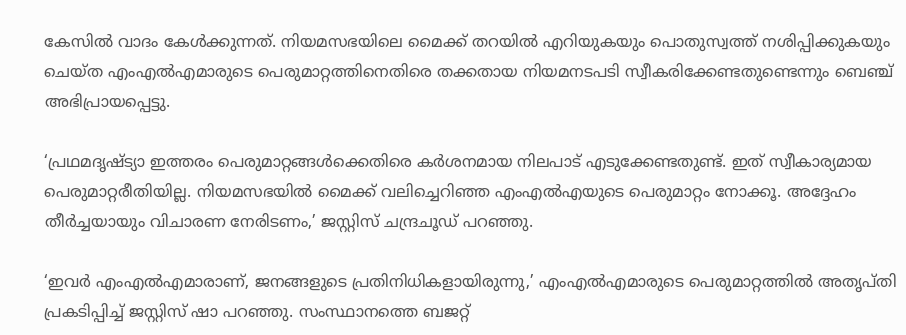കേസില്‍ വാദം കേള്‍ക്കുന്നത്. നിയമസഭയിലെ മൈക്ക് തറയില്‍ എറിയുകയും പൊതുസ്വത്ത് നശിപ്പിക്കുകയും ചെയ്ത എംഎല്‍എമാരുടെ പെരുമാറ്റത്തിനെതിരെ തക്കതായ നിയമനടപടി സ്വീകരിക്കേണ്ടതുണ്ടെന്നും ബെഞ്ച് അഭിപ്രായപ്പെട്ടു.

‘പ്രഥമദൃഷ്ട്യാ ഇത്തരം പെരുമാറ്റങ്ങള്‍ക്കെതിരെ കര്‍ശനമായ നിലപാട് എടുക്കേണ്ടതുണ്ട്. ഇത് സ്വീകാര്യമായ പെരുമാറ്റരീതിയില്ല. നിയമസഭയില്‍ മൈക്ക് വലിച്ചെറിഞ്ഞ എംഎല്‍എയുടെ പെരുമാറ്റം നോക്കൂ. അദ്ദേഹം തീര്‍ച്ചയായും വിചാരണ നേരിടണം,’ ജസ്റ്റിസ് ചന്ദ്രചൂഡ് പറഞ്ഞു.

‘ഇവര്‍ എംഎല്‍എമാരാണ്, ജനങ്ങളുടെ പ്രതിനിധികളായിരുന്നു,’ എംഎല്‍എമാരുടെ പെരുമാറ്റത്തില്‍ അതൃപ്തി പ്രകടിപ്പിച്ച് ജസ്റ്റിസ് ഷാ പറഞ്ഞു. സംസ്ഥാനത്തെ ബജറ്റ്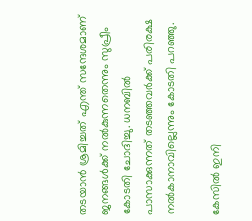തടയാന്‍ ശ്രമിച്ചത് എന്ത് സന്ദേശമാണ് ജനങ്ങള്‍ക്ക് നല്‍കുന്നതെന്നും സുപ്രീം കോടതി ചോദിച്ചു. ധനബില്‍ പാസാക്കുന്നത് തടഞ്ഞവര്‍ക്ക് പരിരക്ഷ നല്‍കാനാവില്ലെന്നും കോടതി പറഞ്ഞു.

കേസില്‍ ഇനി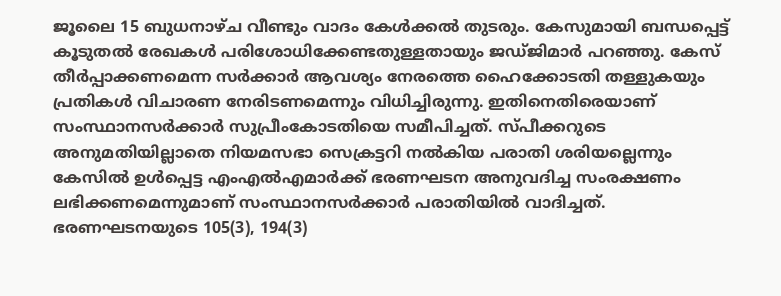ജൂലൈ 15 ബുധനാഴ്ച വീണ്ടും വാദം കേള്‍ക്കല്‍ തുടരും. കേസുമായി ബന്ധപ്പെട്ട് കൂടുതല്‍ രേഖകള്‍ പരിശോധിക്കേണ്ടതുള്ളതായും ജഡ്ജിമാര്‍ പറഞ്ഞു. കേസ് തീര്‍പ്പാക്കണമെന്ന സര്‍ക്കാര്‍ ആവശ്യം നേരത്തെ ഹൈക്കോടതി തള്ളുകയും പ്രതികള്‍ വിചാരണ നേരിടണമെന്നും വിധിച്ചിരുന്നു. ഇതിനെതിരെയാണ് സംസ്ഥാനസര്‍ക്കാര്‍ സുപ്രീംകോടതിയെ സമീപിച്ചത്. സ്പീക്കറുടെ അനുമതിയില്ലാതെ നിയമസഭാ സെക്രട്ടറി നല്‍കിയ പരാതി ശരിയല്ലെന്നും കേസില്‍ ഉള്‍പ്പെട്ട എംഎല്‍എമാര്‍ക്ക് ഭരണഘടന അനുവദിച്ച സംരക്ഷണം ലഭിക്കണമെന്നുമാണ് സംസ്ഥാനസര്‍ക്കാര്‍ പരാതിയില്‍ വാദിച്ചത്. ഭരണഘടനയുടെ 105(3), 194(3)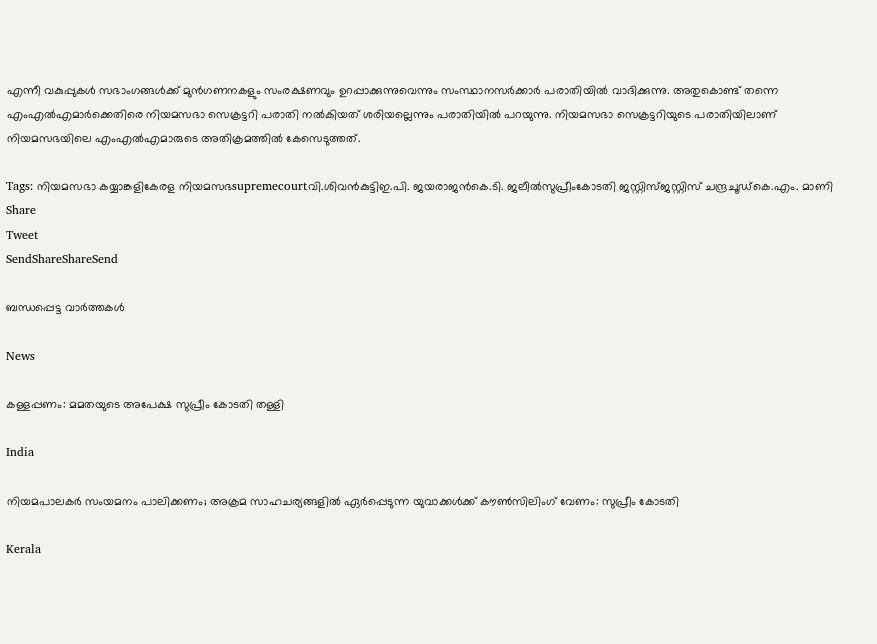എന്നീ വകുപ്പുകള്‍ സഭാംഗങ്ങള്‍ക്ക് മുന്‍ഗണനകളും സംരക്ഷണവും ഉറപ്പാക്കുന്നുവെന്നും സംസ്ഥാനസര്‍ക്കാര്‍ പരാതിയില്‍ വാദിക്കുന്നു. അതുകൊണ്ട് തന്നെ എംഎല്‍എമാര്‍ക്കെതിരെ നിയമസഭാ സെക്രട്ടറി പരാതി നല്‍കിയത് ശരിയല്ലെന്നും പരാതിയില്‍ പറയുന്നു. നിയമസഭാ സെക്രട്ടറിയുടെ പരാതിയിലാണ് നിയമസഭയിലെ എംഎല്‍എമാരുടെ അതിക്രമത്തില്‍ കേസെടുത്തത്.

Tags: നിയമസഭാ കയ്യാങ്കളികേരള നിയമസഭsupremecourtവി.ശിവന്‍കുട്ടിഇ.പി. ജയരാജന്‍കെ.ടി. ജലീല്‍സുപ്രീംകോടതി ജസ്റ്റിസ്ജസ്റ്റിസ് ചന്ദ്രചൂഡ്കെ.എം. മാണി
Share
Tweet
SendShareShareSend

ബന്ധപ്പെട്ട വാര്‍ത്തകള്‍

News

കള്ളപ്പണം: മമതയുടെ അപേക്ഷ സുപ്രീം കോടതി തള്ളി

India

നിയമപാലകർ സംയമനം പാലിക്കണം; അക്രമ സാഹചര്യങ്ങളിൽ ഏർപ്പെടുന്ന യുവാക്കൾക്ക് കൗൺസിലിംഗ് വേണം: സുപ്രീം കോടതി

Kerala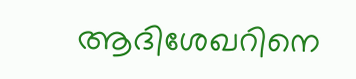ആദിശേഖറിനെ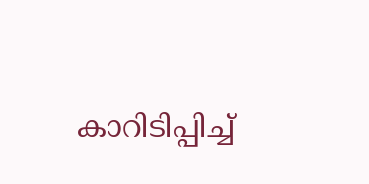കാറിടിപ്പിച്ച്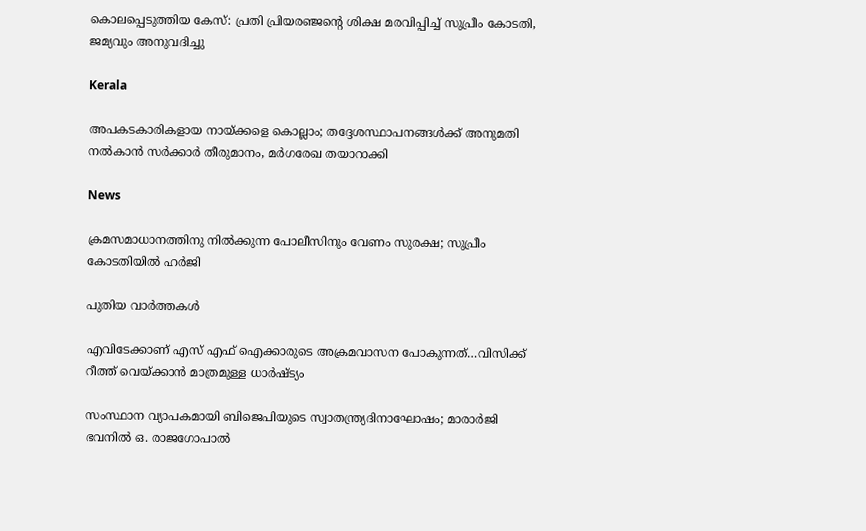കൊലപ്പെടുത്തിയ കേസ്: പ്രതി പ്രിയരഞ്ജന്റെ ശിക്ഷ മരവിപ്പിച്ച് സുപ്രീം കോടതി, ജമ്യവും അനുവദിച്ചു

Kerala

അപകടകാരികളായ നായ്‌ക്കളെ കൊല്ലാം; തദ്ദേശസ്ഥാപനങ്ങൾക്ക് അനുമതി നൽകാൻ സർക്കാർ തീരുമാനം, മർഗരേഖ തയാറാക്കി

News

ക്രമസമാധാനത്തിനു നിൽക്കുന്ന പോലീസിനും വേണം സുരക്ഷ; സുപ്രീം കോടതിയിൽ ഹർജി

പുതിയ വാര്‍ത്തകള്‍

എവിടേക്കാണ് എസ് എഫ് ഐക്കാരുടെ അക്രമവാസന പോകുന്നത്…വിസിക്ക് റീത്ത് വെയ്‌ക്കാന്‍ മാത്രമുള്ള ധാര്‍ഷ്ട്യം

സംസ്ഥാന വ്യാപകമായി ബിജെപിയുടെ സ്വാതന്ത്ര്യദിനാഘോഷം; മാരാർജി ഭവനിൽ ഒ. രാജഗോപാൽ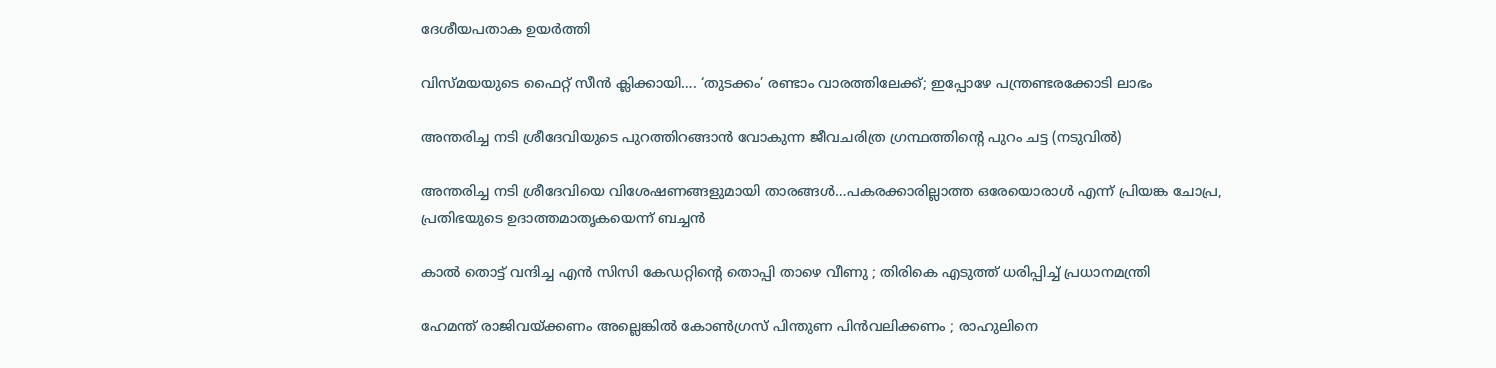ദേശീയപതാക ഉയർത്തി

വിസ്‍മയയുടെ ഫൈറ്റ് സീന്‍ ക്ലിക്കായി…. ‘തുടക്കം’ രണ്ടാം വാരത്തിലേക്ക്; ഇപ്പോഴേ പന്ത്രണ്ടരക്കോടി ലാഭം

അന്തരിച്ച നടി ശ്രീദേവിയുടെ പുറത്തിറങ്ങാന്‍ വോകുന്ന ജീവചരിത്ര ഗ്രന്ഥത്തിന്‍റെ പുറം ചട്ട (നടുവില്‍)

അന്തരിച്ച നടി ശ്രീദേവിയെ വിശേഷണങ്ങളുമായി താരങ്ങള്‍…പകരക്കാരില്ലാത്ത ഒരേയൊരാള്‍ എന്ന് പ്രിയങ്ക ചോപ്ര, പ്രതിഭയുടെ ഉദാത്തമാതൃകയെന്ന് ബച്ചന്‍

കാൽ തൊട്ട് വന്ദിച്ച എൻ സിസി കേഡറ്റിന്റെ തൊപ്പി താഴെ വീണു ; തിരികെ എടുത്ത് ധരിപ്പിച്ച് പ്രധാനമന്ത്രി

ഹേമന്ത് രാജിവയ്‌ക്കണം അല്ലെങ്കിൽ കോൺഗ്രസ് പിന്തുണ പിൻവലിക്കണം ; രാഹുലിനെ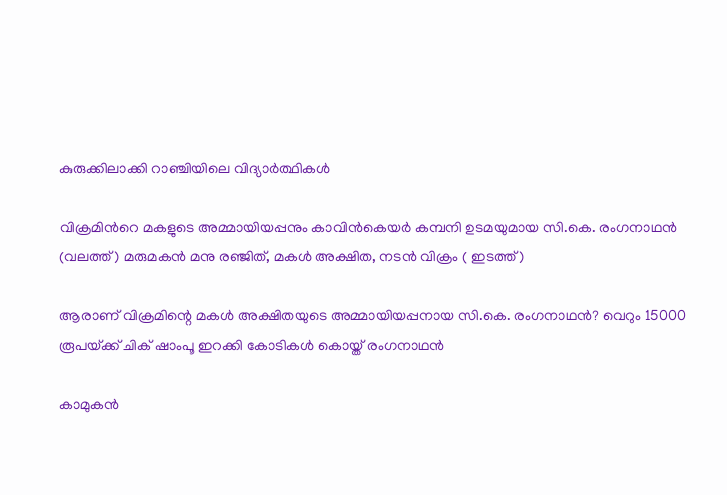കുരുക്കിലാക്കി റാഞ്ചിയിലെ വിദ്യാർത്ഥികൾ

വിക്രമിന്‍റെ മകളുടെ അമ്മായിയപ്പനും കാവിന്‍കെയര്‍ കമ്പനി ഉടമയുമായ സി.കെ. രംഗനാഥന്‍ (വലത്ത്) മരുമകന്‍ മനു രഞ്ജിത്, മകള്‍ അക്ഷിത, നടന്‍ വിക്രം ( ഇടത്ത്)

ആരാണ് വിക്രമിന്റെ മകള്‍ അക്ഷിതയുടെ അമ്മായിയപ്പനായ സി.കെ. രംഗനാഥന്‍? വെറും 15000 രൂപയ്‌ക്ക് ചിക് ഷാംപൂ ഇറക്കി കോടികള്‍ കൊയ്ത് രംഗനാഥന്‍

കാമുകൻ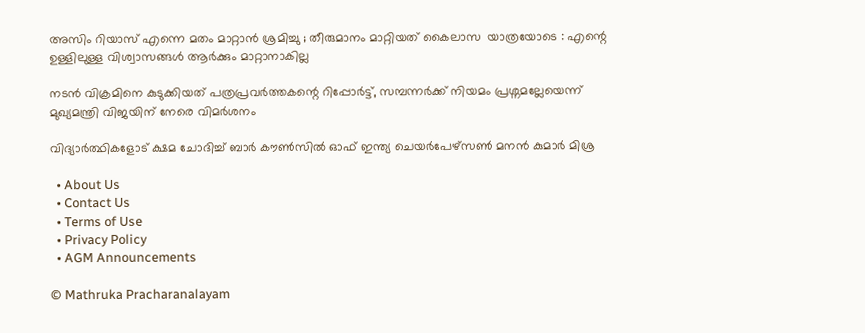അസിം റിയാസ് എന്നെ മതം മാറ്റാൻ ശ്രമിച്ചു ; തീരുമാനം മാറ്റിയത് കൈലാസ  യാത്രയോടെ : എന്റെ ഉള്ളിലുള്ള വിശ്വാസങ്ങൾ ആർക്കും മാറ്റാനാകില്ല

നടന്‍ വിക്രമിനെ കുടുക്കിയത് പത്രപ്രവര്‍ത്തകന്റെ റിപ്പോര്‍ട്ട്, സമ്പന്നര്‍ക്ക് നിയമം പ്രശ്നമല്ലേയെന്ന് മുഖ്യമന്ത്രി വിജയിന് നേരെ വിമര്‍ശനം

വിദ്യാര്‍ത്ഥികളോട് ക്ഷമ ചോദിച്ച് ബാര്‍ കൗണ്‍സില്‍ ഓഫ് ഇന്ത്യ ചെയര്‍പേഴ്സണ്‍ മനന്‍ കുമാര്‍ മിശ്ര

  • About Us
  • Contact Us
  • Terms of Use
  • Privacy Policy
  • AGM Announcements

© Mathruka Pracharanalayam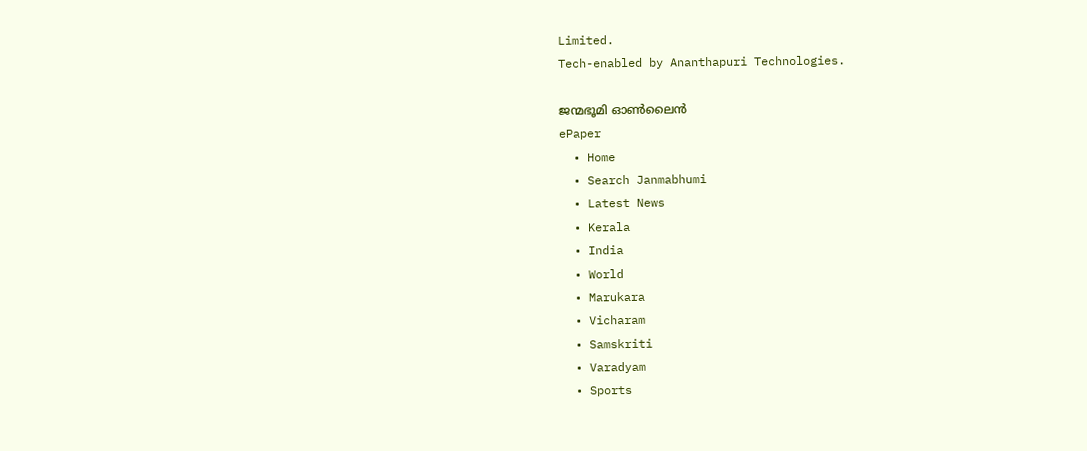Limited.
Tech-enabled by Ananthapuri Technologies.

ജന്മഭൂമി ഓണ്‍ലൈന്‍
ePaper
  • Home
  • Search Janmabhumi
  • Latest News
  • Kerala
  • India
  • World
  • Marukara
  • Vicharam
  • Samskriti
  • Varadyam
  • Sports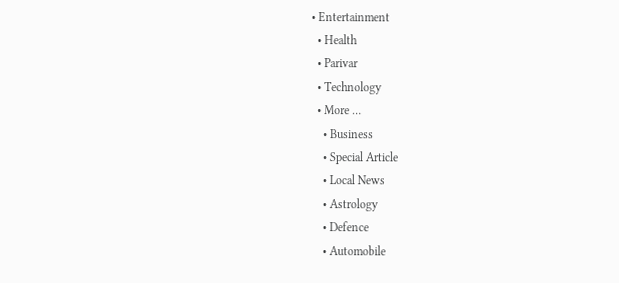• Entertainment
  • Health
  • Parivar
  • Technology
  • More …
    • Business
    • Special Article
    • Local News
    • Astrology
    • Defence
    • Automobile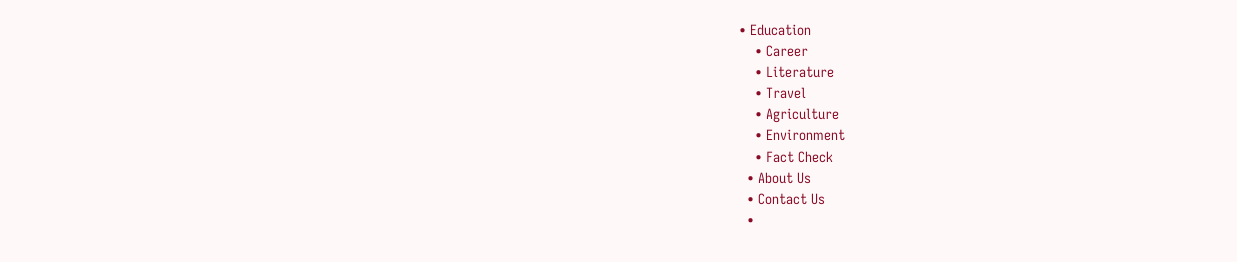• Education
    • Career
    • Literature
    • Travel
    • Agriculture
    • Environment
    • Fact Check
  • About Us
  • Contact Us
  •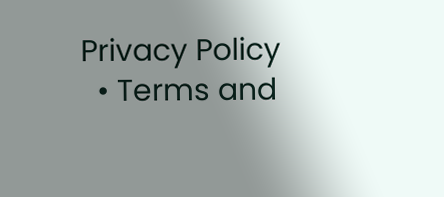Privacy Policy
  • Terms and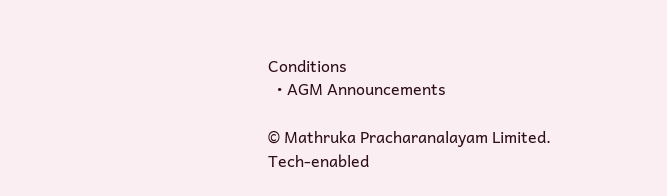Conditions
  • AGM Announcements

© Mathruka Pracharanalayam Limited.
Tech-enabled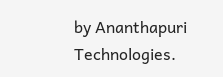by Ananthapuri Technologies.